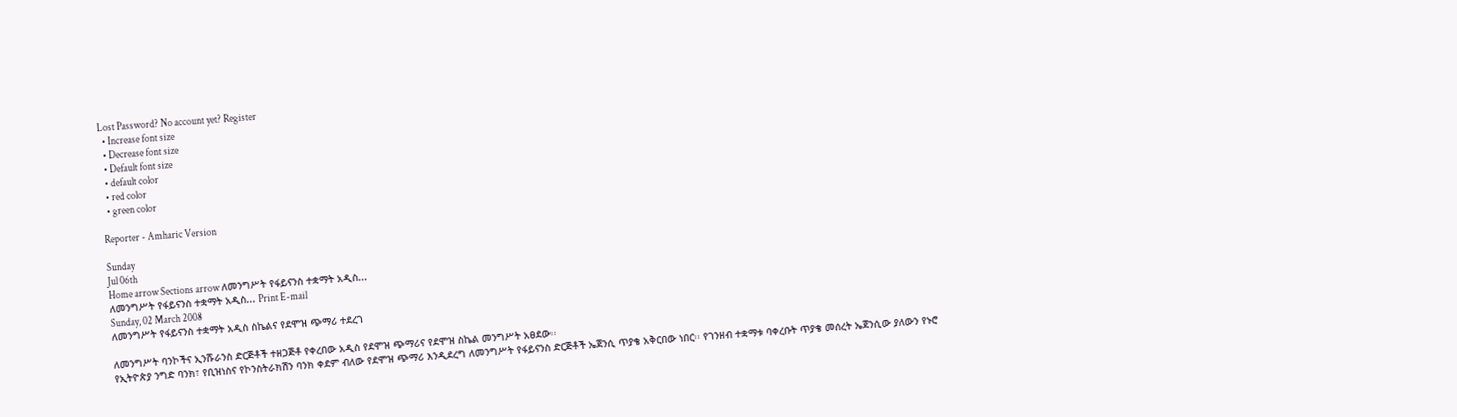Lost Password? No account yet? Register
  • Increase font size
  • Decrease font size
  • Default font size
  • default color
  • red color
  • green color

Reporter - Amharic Version

Sunday
Jul 06th
Home arrow Sections arrow ለመንግሥት የፋይናንስ ተቋማት አዲስ...
ለመንግሥት የፋይናንስ ተቋማት አዲስ... Print E-mail
Sunday, 02 March 2008
ለመንግሥት የፋይናንስ ተቋማት አዲስ ስኬልና የደሞዝ ጭማሪ ተደረገ

ለመንግሥት ባንኮችና ኢንሹራንስ ድርጅቶች ተዘጋጅቶ የቀረበው አዲስ የደሞዝ ጭማሪና የደሞዝ ስኬል መንግሥት አፀደው፡፡
የኢትዮጵያ ንግድ ባንክ፣ የቢዝነስና የኮንስትራክሽን ባንክ ቀደም ብለው የደሞዝ ጭማሪ እንዲደረግ ለመንግሥት የፋይናንስ ድርጅቶች ኤጀንሲ ጥያቄ አቅርበው ነበር፡፡ የገንዘብ ተቋማቱ ባቀረቡት ጥያቄ መሰረት ኤጀንሲው ያለውን የኑሮ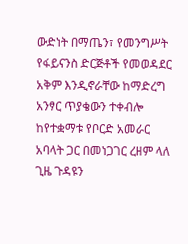ውድነት በማጤን፣ የመንግሥት የፋይናንስ ድርጅቶች የመወዳደር አቅም እንዲኖራቸው ከማድረግ አንፃር ጥያቄውን ተቀብሎ ከየተቋማቱ የቦርድ አመራር አባላት ጋር በመነጋገር ረዘም ላለ ጊዜ ጉዳዩን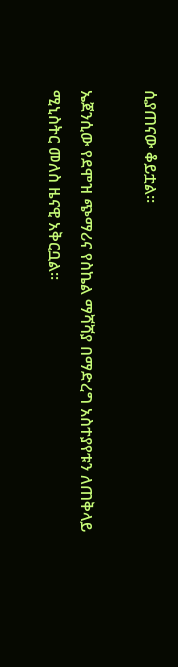ሲያጠናው ቆይቷል፡፡

ኤጀንሲው የደሞዝ ጭማሪና የስኬል ማሻሻያ በማድረግ አስተያየቱን ለጠቅላይ ሚኒስትር መለስ ዜናዊ አቅርቧል፡፡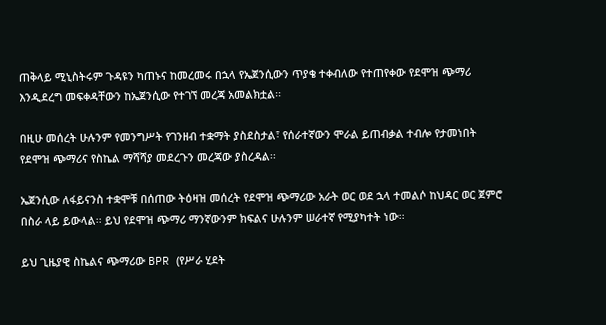ጠቅላይ ሚኒስትሩም ጉዳዩን ካጠኑና ከመረመሩ በኋላ የኤጀንሲውን ጥያቄ ተቀብለው የተጠየቀው የደሞዝ ጭማሪ እንዲደረግ መፍቀዳቸውን ከኤጀንሲው የተገኘ መረጃ አመልክቷል፡፡

በዚሁ መሰረት ሁሉንም የመንግሥት የገንዘብ ተቋማት ያስደስታል፣ የሰራተኛውን ሞራል ይጠብቃል ተብሎ የታመነበት የደሞዝ ጭማሪና የስኬል ማሻሻያ መደረጉን መረጃው ያስረዳል፡፡

ኤጀንሲው ለፋይናንስ ተቋሞቹ በሰጠው ትዕዛዝ መሰረት የደሞዝ ጭማሪው አራት ወር ወደ ኋላ ተመልሶ ከህዳር ወር ጀምሮ በስራ ላይ ይውላል፡፡ ይህ የደሞዝ ጭማሪ ማንኛውንም ክፍልና ሁሉንም ሠራተኛ የሚያካተት ነው፡፡

ይህ ጊዜያዊ ስኬልና ጭማሪው BPR (የሥራ ሂደት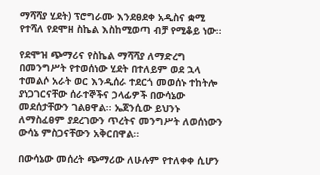ማሻሻያ ሂደት) ፕሮግራሙ እንደፀደቀ አዲስና ቋሚ የተሻለ የደሞዘ ስኬል እስከሚወጣ ብቻ የሚቆይ ነው፡፡

የደሞዝ ጭማሪና የስኬል ማሻሻያ ለማድረግ በመንግሥት የተወሰነው ሂደት በተለይም ወደ ኋላ ተመልሶ አራት ወር እንዲሰራ ተደርጎ መወሰኑ ተከትሎ ያነጋገርናቸው ሰራተኞችና ኃላፊዎች በውሳኔው መደሰታቸውን ገልፀዋል፡፡ ኤጀንሲው ይህንኑ ለማስፈፀም ያደረገውን ጥረትና መንግሥት ለወሰነውን ውሳኔ ምስጋናቸውን አቅርበዋል፡፡

በውሳኔው መሰረት ጭማሪው ለሁሉም የተለቀቀ ሲሆን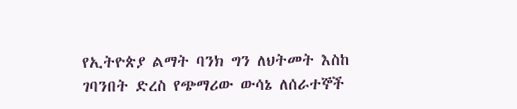የኢትዮጵያ ልማት ባንክ ግን ለህትመት እስከ ገባንበት ድረስ የጭማሪው ውሳኔ ለሰራተኞች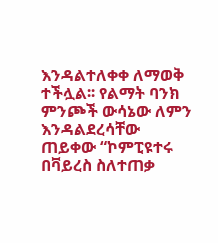እንዳልተለቀቀ ለማወቅ ተችሏል፡፡ የልማት ባንክ ምንጮች ውሳኔው ለምን እንዳልደረሳቸው ጠይቀው “ኮምፒዩተሩ በቫይረስ ስለተጠቃ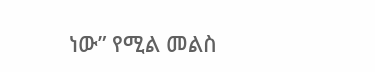ነው” የሚል መልስ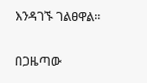እንዳገኙ ገልፀዋል፡፡

በጋዜጣው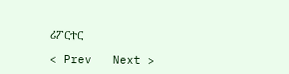ሪፖርተር

< Prev   Next >